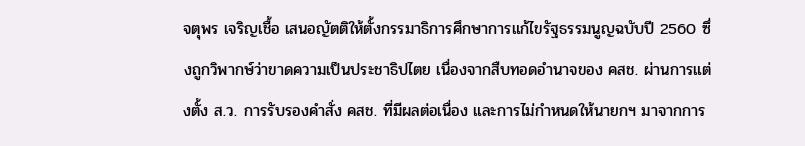จตุพร เจริญเชื้อ เสนอญัตติให้ตั้งกรรมาธิการศึกษาการแก้ไขรัฐธรรมนูญฉบับปี 2560 ซึ่งถูกวิพากษ์ว่าขาดความเป็นประชาธิปไตย เนื่องจากสืบทอดอำนาจของ คสช. ผ่านการแต่งตั้ง ส.ว. การรับรองคำสั่ง คสช. ที่มีผลต่อเนื่อง และการไม่กำหนดให้นายกฯ มาจากการ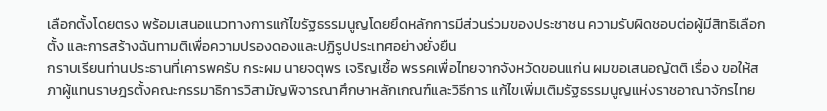เลือกตั้งโดยตรง พร้อมเสนอแนวทางการแก้ไขรัฐธรรมนูญโดยยึดหลักการมีส่วนร่วมของประชาชน ความรับผิดชอบต่อผู้มีสิทธิเลือกตั้ง และการสร้างฉันทามติเพื่อความปรองดองและปฏิรูปประเทศอย่างยั่งยืน
กราบเรียนท่านประธานที่เคารพครับ กระผม นายจตุพร เจริญเชื้อ พรรคเพื่อไทยจากจังหวัดขอนแก่น ผมขอเสนอญัตติ เรื่อง ขอให้สภาผู้แทนราษฎรตั้งคณะกรรมาธิการวิสามัญพิจารณาศึกษาหลักเกณฑ์และวิธีการ แก้ไขเพิ่มเติมรัฐธรรมนูญแห่งราชอาณาจักรไทย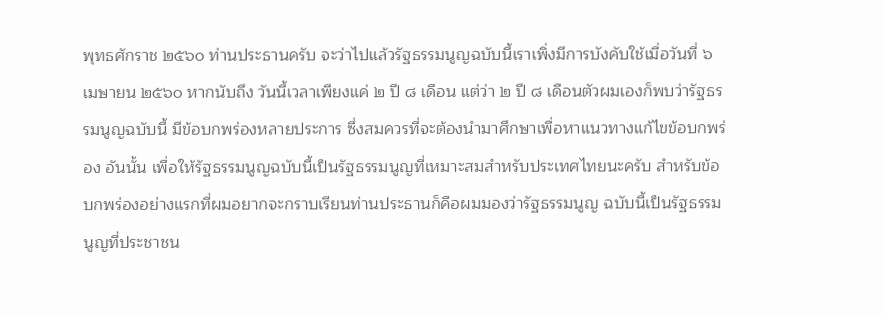พุทธศักราช ๒๕๖๐ ท่านประธานครับ จะว่าไปแล้วรัฐธรรมนูญฉบับนี้เราเพิ่งมีการบังคับใช้เมื่อวันที่ ๖ เมษายน ๒๕๖๐ หากนับถึง วันนี้เวลาเพียงแค่ ๒ ปี ๘ เดือน แต่ว่า ๒ ปี ๘ เดือนตัวผมเองก็พบว่ารัฐธรรมนูญฉบับนี้ มีข้อบกพร่องหลายประการ ซึ่งสมควรที่จะต้องนำมาศึกษาเพื่อหาแนวทางแก้ไขข้อบกพร่อง อันนั้น เพื่อให้รัฐธรรมนูญฉบับนี้เป็นรัฐธรรมนูญที่เหมาะสมสำหรับประเทศไทยนะครับ สำหรับข้อบกพร่องอย่างแรกที่ผมอยากจะกราบเรียนท่านประธานก็คือผมมองว่ารัฐธรรมนูญ ฉบับนี้เป็นรัฐธรรมนูญที่ประชาชน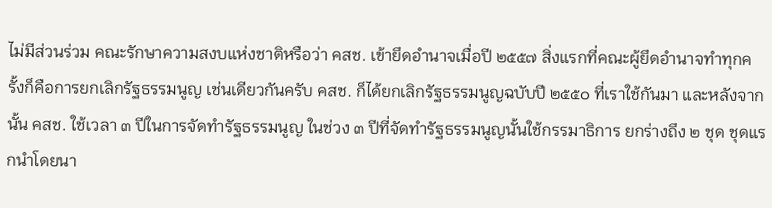ไม่มีส่วนร่วม คณะรักษาความสงบแห่งชาติหรือว่า คสช. เข้ายึดอำนาจเมื่อปี ๒๕๕๗ สิ่งแรกที่คณะผู้ยึดอำนาจทำทุกครั้งก็คือการยกเลิกรัฐธรรมนูญ เช่นเดียวกันครับ คสช. ก็ได้ยกเลิกรัฐธรรมนูญฉบับปี ๒๕๕๐ ที่เราใช้กันมา และหลังจากนั้น คสช. ใช้เวลา ๓ ปีในการจัดทำรัฐธรรมนูญ ในช่วง ๓ ปีที่จัดทำรัฐธรรมนูญนั้นใช้กรรมาธิการ ยกร่างถึง ๒ ชุด ชุดแรกนำโดยนา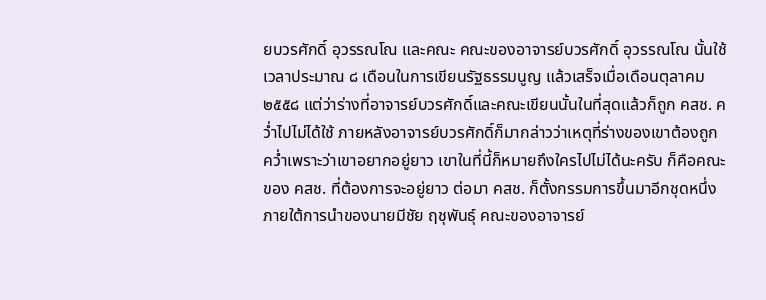ยบวรศักดิ์ อุวรรณโณ และคณะ คณะของอาจารย์บวรศักดิ์ อุวรรณโณ นั้นใช้เวลาประมาณ ๘ เดือนในการเขียนรัฐธรรมนูญ แล้วเสร็จเมื่อเดือนตุลาคม ๒๕๕๘ แต่ว่าร่างที่อาจารย์บวรศักดิ์และคณะเขียนนั้นในที่สุดแล้วก็ถูก คสช. คว่ำไปไม่ได้ใช้ ภายหลังอาจารย์บวรศักดิ์ก็มากล่าวว่าเหตุที่ร่างของเขาต้องถูกคว่ำเพราะว่าเขาอยากอยู่ยาว เขาในที่นี้ก็หมายถึงใครไปไม่ได้นะครับ ก็คือคณะของ คสช. ที่ต้องการจะอยู่ยาว ต่อมา คสช. ก็ตั้งกรรมการขึ้นมาอีกชุดหนึ่งภายใต้การนำของนายมีชัย ฤชุพันธุ์ คณะของอาจารย์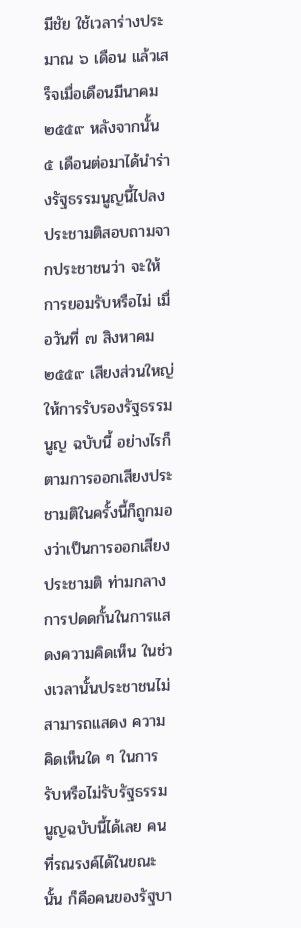มีชัย ใช้เวลาร่างประมาณ ๖ เดือน แล้วเสร็จเมื่อเดือนมีนาคม ๒๕๕๙ หลังจากนั้น ๕ เดือนต่อมาได้นำร่างรัฐธรรมนูญนี้ไปลงประชามติสอบถามจากประชาชนว่า จะให้การยอมรับหรือไม่ เมื่อวันที่ ๗ สิงหาคม ๒๕๕๙ เสียงส่วนใหญ่ให้การรับรองรัฐธรรมนูญ ฉบับนี้ อย่างไรก็ตามการออกเสียงประชามติในครั้งนี้ก็ถูกมองว่าเป็นการออกเสียงประชามติ ท่ามกลางการปดดกั้นในการแสดงความคิดเห็น ในช่วงเวลานั้นประชาชนไม่สามารถแสดง ความคิดเห็นใด ๆ ในการรับหรือไม่รับรัฐธรรมนูญฉบับนี้ได้เลย คนที่รณรงค์ได้ในขณะนั้น ก็คือคนของรัฐบา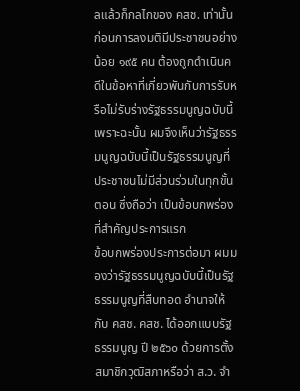ลแล้วก็กลไกของ คสช. เท่านั้น ก่อนการลงมติมีประชาชนอย่างน้อย ๑๙๕ คน ต้องถูกดำเนินคดีในข้อหาที่เกี่ยวพันกับการรับหรือไม่รับร่างรัฐธรรมนูญฉบับนี้ เพราะฉะนั้น ผมจึงเห็นว่ารัฐธรรมนูญฉบับนี้เป็นรัฐธรรมนูญที่ประชาชนไม่มีส่วนร่วมในทุกขั้นตอน ซึ่งถือว่า เป็นข้อบกพร่องที่สำคัญประการแรก
ข้อบกพร่องประการต่อมา ผมมองว่ารัฐธรรมนูญฉบับนี้เป็นรัฐธรรมนูญที่สืบทอด อำนาจให้กับ คสช. คสช. ได้ออกแบบรัฐธรรมนูญ ปี ๒๕๖๐ ด้วยการตั้งสมาชิกวุฒิสภาหรือว่า ส.ว. จำ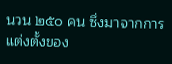นวน ๒๕๐ คน ซึ่งมาจากการแต่งตั้งของ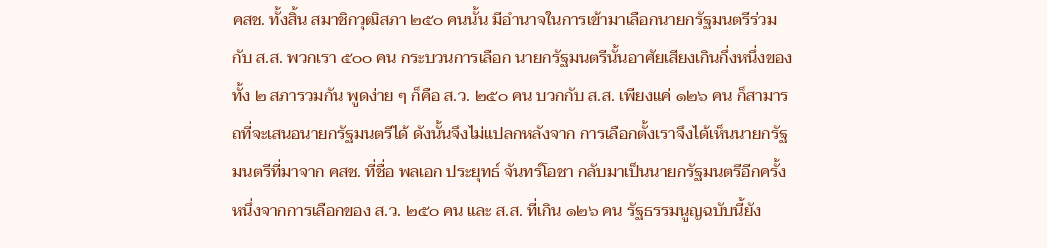คสช. ทั้งสิ้น สมาชิกวุฒิสภา ๒๕๐ คนนั้น มีอำนาจในการเข้ามาเลือกนายกรัฐมนตรีร่วมกับ ส.ส. พวกเรา ๕๐๐ คน กระบวนการเลือก นายกรัฐมนตรีนั้นอาศัยเสียงเกินกึ่งหนึ่งของทั้ง ๒ สภารวมกัน พูดง่าย ๆ ก็คือ ส.ว. ๒๕๐ คน บวกกับ ส.ส. เพียงแค่ ๑๒๖ คน ก็สามารถที่จะเสนอนายกรัฐมนตรีได้ ดังนั้นจึงไม่แปลกหลังจาก การเลือกตั้งเราจึงได้เห็นนายกรัฐมนตรีที่มาจาก คสช. ที่ชื่อ พลเอก ประยุทธ์ จันทร์โอชา กลับมาเป็นนายกรัฐมนตรีอีกครั้งหนึ่งจากการเลือกของ ส.ว. ๒๕๐ คน และ ส.ส. ที่เกิน ๑๒๖ คน รัฐธรรมนูญฉบับนี้ยัง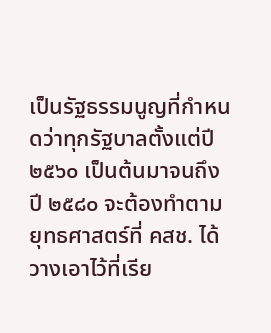เป็นรัฐธรรมนูญที่กำหนดว่าทุกรัฐบาลตั้งแต่ปี ๒๕๖๐ เป็นต้นมาจนถึง ปี ๒๕๘๐ จะต้องทำตามยุทธศาสตร์ที่ คสช. ได้วางเอาไว้ที่เรีย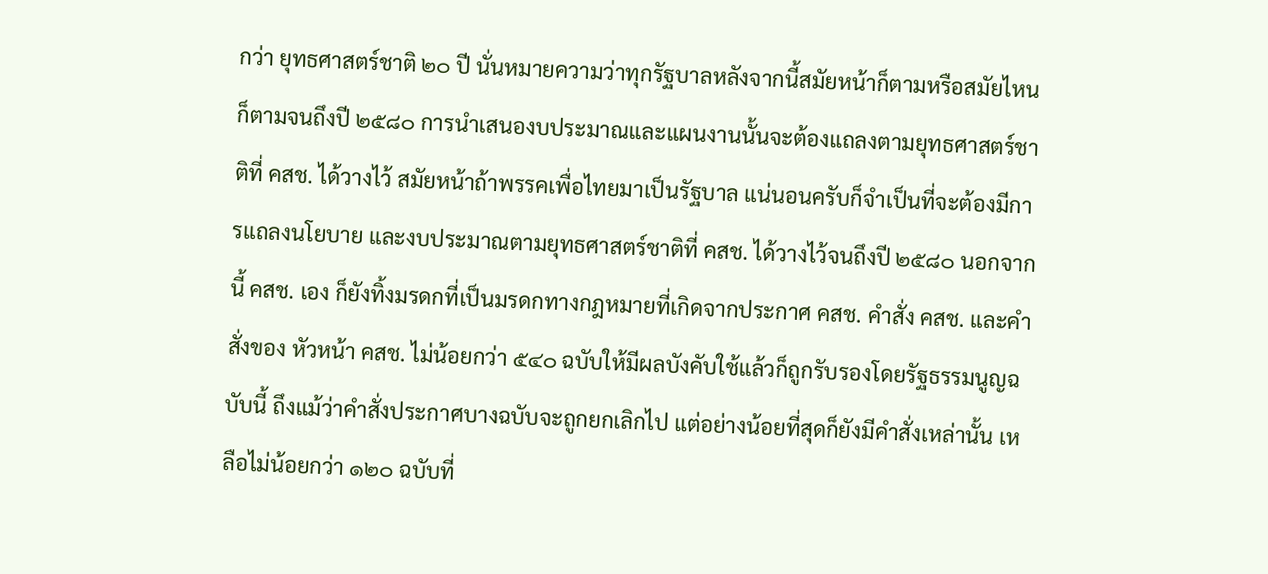กว่า ยุทธศาสตร์ชาติ ๒๐ ปี นั่นหมายความว่าทุกรัฐบาลหลังจากนี้สมัยหน้าก็ตามหรือสมัยไหนก็ตามจนถึงปี ๒๕๘๐ การนำเสนองบประมาณและแผนงานนั้นจะต้องแถลงตามยุทธศาสตร์ชาติที่ คสช. ได้วางไว้ สมัยหน้าถ้าพรรคเพื่อไทยมาเป็นรัฐบาล แน่นอนครับก็จำเป็นที่จะต้องมีการแถลงนโยบาย และงบประมาณตามยุทธศาสตร์ชาติที่ คสช. ได้วางไว้จนถึงปี ๒๕๘๐ นอกจากนี้ คสช. เอง ก็ยังทิ้งมรดกที่เป็นมรดกทางกฎหมายที่เกิดจากประกาศ คสช. คำสั่ง คสช. และคำสั่งของ หัวหน้า คสช. ไม่น้อยกว่า ๕๔๐ ฉบับให้มีผลบังคับใช้แล้วก็ถูกรับรองโดยรัฐธรรมนูญฉบับนี้ ถึงแม้ว่าคำสั่งประกาศบางฉบับจะถูกยกเลิกไป แต่อย่างน้อยที่สุดก็ยังมีคำสั่งเหล่านั้น เหลือไม่น้อยกว่า ๑๒๐ ฉบับที่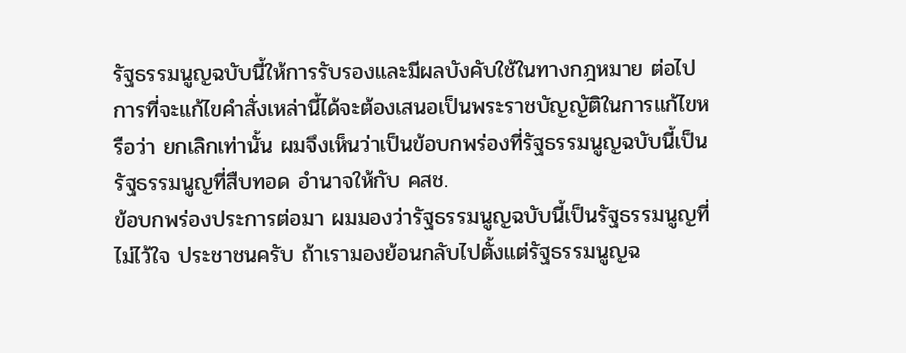รัฐธรรมนูญฉบับนี้ให้การรับรองและมีผลบังคับใช้ในทางกฎหมาย ต่อไป การที่จะแก้ไขคำสั่งเหล่านี้ได้จะต้องเสนอเป็นพระราชบัญญัติในการแก้ไขหรือว่า ยกเลิกเท่านั้น ผมจึงเห็นว่าเป็นข้อบกพร่องที่รัฐธรรมนูญฉบับนี้เป็นรัฐธรรมนูญที่สืบทอด อำนาจให้กับ คสช.
ข้อบกพร่องประการต่อมา ผมมองว่ารัฐธรรมนูญฉบับนี้เป็นรัฐธรรมนูญที่ไม่ไว้ใจ ประชาชนครับ ถ้าเรามองย้อนกลับไปตั้งแต่รัฐธรรมนูญฉ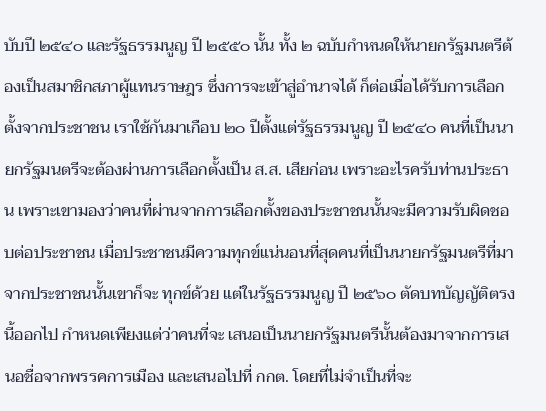บับปี ๒๕๔๐ และรัฐธรรมนูญ ปี ๒๕๕๐ นั้น ทั้ง ๒ ฉบับกำหนดให้นายกรัฐมนตรีต้องเป็นสมาชิกสภาผู้แทนราษฎร ซึ่งการจะเข้าสู่อำนาจได้ ก็ต่อเมื่อได้รับการเลือกตั้งจากประชาชน เราใช้กันมาเกือบ ๒๐ ปีตั้งแต่รัฐธรรมนูญ ปี ๒๕๔๐ คนที่เป็นนายกรัฐมนตรีจะต้องผ่านการเลือกตั้งเป็น ส.ส. เสียก่อน เพราะอะไรครับท่านประธาน เพราะเขามองว่าคนที่ผ่านจากการเลือกตั้งของประชาชนนั้นจะมีความรับผิดชอบต่อประชาชน เมื่อประชาชนมีความทุกข์แน่นอนที่สุดคนที่เป็นนายกรัฐมนตรีที่มาจากประชาชนนั้นเขาก็จะ ทุกข์ด้วย แต่ในรัฐธรรมนูญ ปี ๒๕๖๐ ตัดบทบัญญัติตรงนี้ออกไป กำหนดเพียงแต่ว่าคนที่จะ เสนอเป็นนายกรัฐมนตรีนั้นต้องมาจากการเสนอชื่อจากพรรคการเมือง และเสนอไปที่ กกต. โดยที่ไม่จำเป็นที่จะ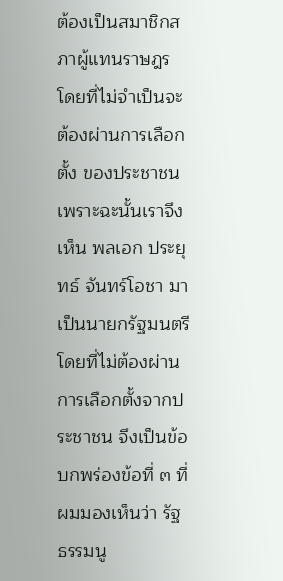ต้องเป็นสมาชิกสภาผู้แทนราษฎร โดยที่ไม่จำเป็นจะต้องผ่านการเลือกตั้ง ของประชาชน เพราะฉะนั้นเราจึงเห็น พลเอก ประยุทธ์ จันทร์โอชา มาเป็นนายกรัฐมนตรี โดยที่ไม่ต้องผ่านการเลือกตั้งจากประชาชน จึงเป็นข้อบกพร่องข้อที่ ๓ ที่ผมมองเห็นว่า รัฐธรรมนู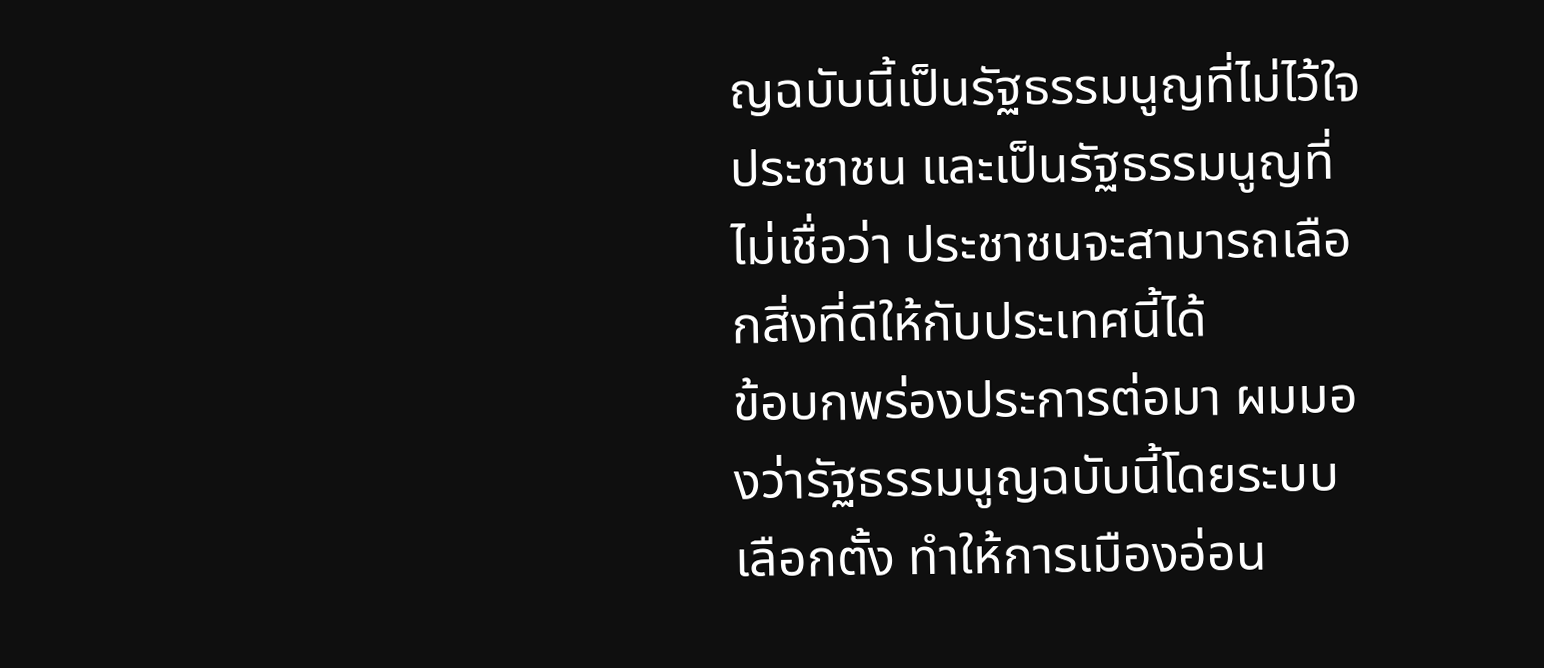ญฉบับนี้เป็นรัฐธรรมนูญที่ไม่ไว้ใจประชาชน และเป็นรัฐธรรมนูญที่ไม่เชื่อว่า ประชาชนจะสามารถเลือกสิ่งที่ดีให้กับประเทศนี้ได้
ข้อบกพร่องประการต่อมา ผมมองว่ารัฐธรรมนูญฉบับนี้โดยระบบเลือกตั้ง ทำให้การเมืองอ่อน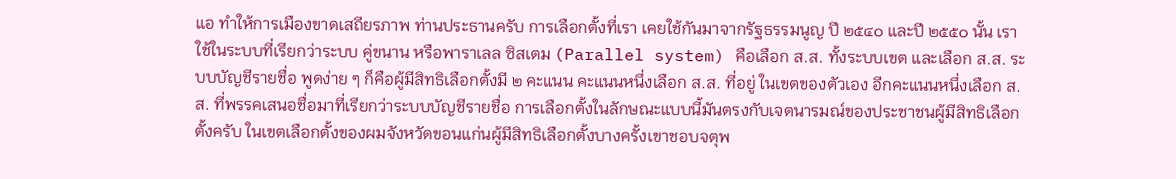แอ ทำให้การเมืองขาดเสถียรภาพ ท่านประธานครับ การเลือกตั้งที่เรา เคยใช้กันมาจากรัฐธรรมนูญ ปี ๒๕๔๐ และปี ๒๕๕๐ นั้น เราใช้ในระบบที่เรียกว่าระบบ คู่ขนาน หรือพาราเลล ซิสเตม (Parallel system) คือเลือก ส.ส. ทั้งระบบเขต และเลือก ส.ส. ระบบบัญชีรายชื่อ พูดง่าย ๆ ก็คือผู้มีสิทธิเลือกตั้งมี ๒ คะแนน คะแนนหนึ่งเลือก ส.ส. ที่อยู่ ในเขตของตัวเอง อีกคะแนนหนึ่งเลือก ส.ส. ที่พรรคเสนอชื่อมาที่เรียกว่าระบบบัญชีรายชื่อ การเลือกตั้งในลักษณะแบบนี้มันตรงกับเจตนารมณ์ของประชาชนผู้มีสิทธิเลือกตั้งครับ ในเขตเลือกตั้งของผมจังหวัดขอนแก่นผู้มีสิทธิเลือกตั้งบางครั้งเขาชอบจตุพ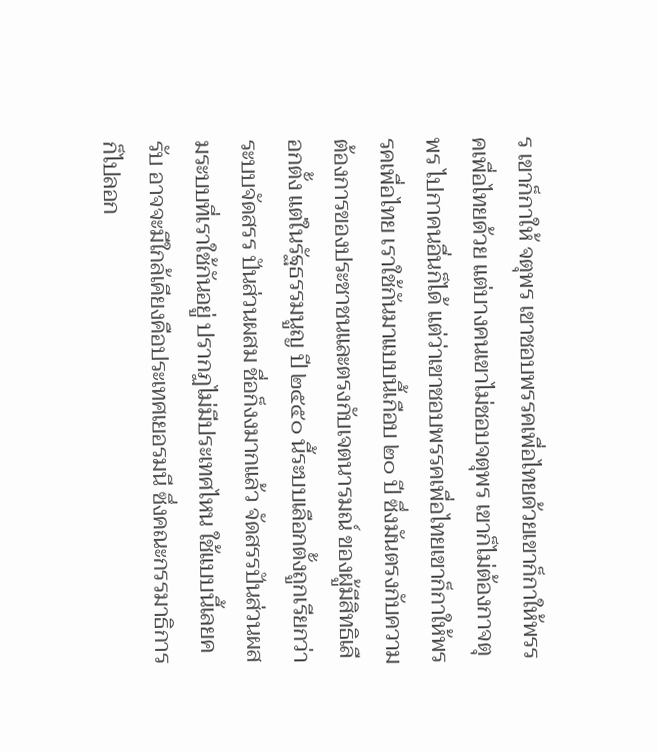ร เขาก็กาให้ จตุพร เขาชอบพรรคเพื่อไทยด้วยเขาก็กาให้พรรคเพื่อไทยด้วย แต่บางคนเขาไม่ชอบจตุพร เขาก็ไม่ต้องกาจตุพร ไปกาคนอื่นก็ได้ แต่ว่าเขาชอบพรรคเพื่อไทยเขาก็กาให้พรรคเพื่อไทย เราใช้กันมาแบบนี้เกือบ ๒๐ ปี ซึ่งมันตรงกับความต้องการของประชาชนและตรงกับเจตนารมณ์ ของผู้มีสิทธิเลือกตั้ง แต่ในรัฐธรรมนูญ ปี ๒๕๕๐ นี้ระบบเลือกตั้งถูกเรียกว่าระบบจัดสรร ปันส่วนผสม ชื่อก็งงมากแล้ว จัดสรรปันส่วนผสมระบบที่เราใช้กันอยู่ ปรากฏไม่มีประเทศไหน ใช้แบบนี้เลยครับ อาจจะมีใกล้เคียงคือประเทศเยอรมนี ซึ่งคณะกรรมาธิการก็ไปลอก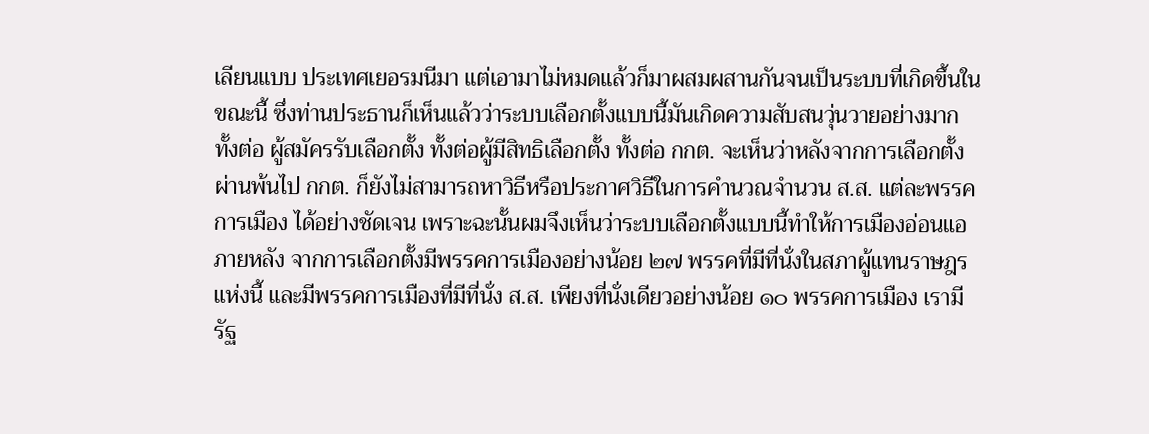เลียนแบบ ประเทศเยอรมนีมา แต่เอามาไม่หมดแล้วก็มาผสมผสานกันจนเป็นระบบที่เกิดขึ้นในขณะนี้ ซึ่งท่านประธานก็เห็นแล้วว่าระบบเลือกตั้งแบบนี้มันเกิดความสับสนวุ่นวายอย่างมาก ทั้งต่อ ผู้สมัครรับเลือกตั้ง ทั้งต่อผู้มีสิทธิเลือกตั้ง ทั้งต่อ กกต. จะเห็นว่าหลังจากการเลือกตั้งผ่านพ้นไป กกต. ก็ยังไม่สามารถหาวิธีหรือประกาศวิธีในการคำนวณจำนวน ส.ส. แต่ละพรรคการเมือง ได้อย่างชัดเจน เพราะฉะนั้นผมจึงเห็นว่าระบบเลือกตั้งแบบนี้ทำให้การเมืองอ่อนแอ ภายหลัง จากการเลือกตั้งมีพรรคการเมืองอย่างน้อย ๒๗ พรรคที่มีที่นั่งในสภาผู้แทนราษฎรแห่งนี้ และมีพรรคการเมืองที่มีที่นั่ง ส.ส. เพียงที่นั่งเดียวอย่างน้อย ๑๐ พรรคการเมือง เรามีรัฐ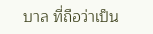บาล ที่ถือว่าเป็น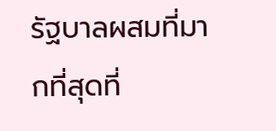รัฐบาลผสมที่มากที่สุดที่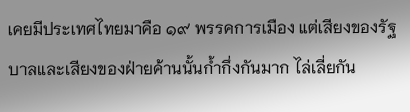เคยมีประเทศไทยมาคือ ๑๙ พรรคการเมือง แต่เสียงของรัฐบาลและเสียงของฝ่ายค้านนั้นก้ำกึ่งกันมาก ไล่เลี่ยกัน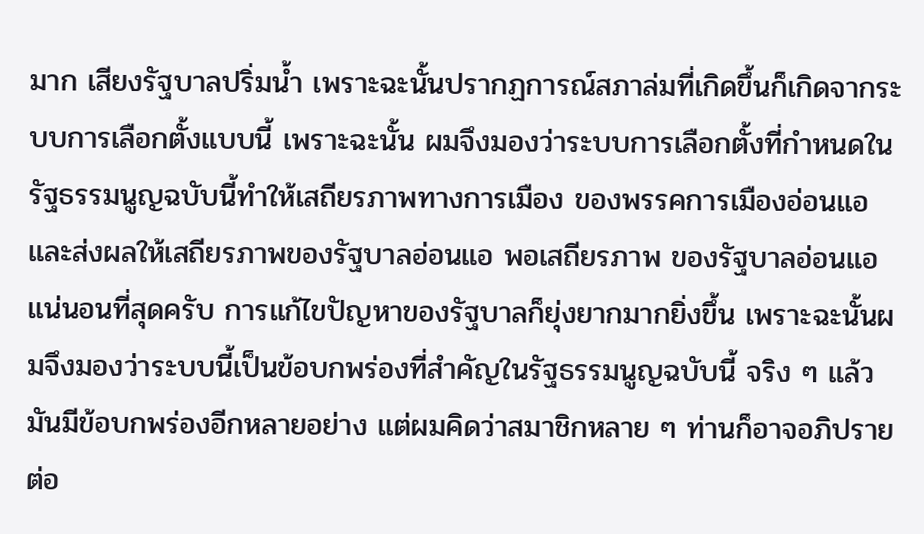มาก เสียงรัฐบาลปริ่มน้ำ เพราะฉะนั้นปรากฏการณ์สภาล่มที่เกิดขึ้นก็เกิดจากระบบการเลือกตั้งแบบนี้ เพราะฉะนั้น ผมจึงมองว่าระบบการเลือกตั้งที่กำหนดในรัฐธรรมนูญฉบับนี้ทำให้เสถียรภาพทางการเมือง ของพรรคการเมืองอ่อนแอและส่งผลให้เสถียรภาพของรัฐบาลอ่อนแอ พอเสถียรภาพ ของรัฐบาลอ่อนแอ แน่นอนที่สุดครับ การแก้ไขปัญหาของรัฐบาลก็ยุ่งยากมากยิ่งขึ้น เพราะฉะนั้นผมจึงมองว่าระบบนี้เป็นข้อบกพร่องที่สำคัญในรัฐธรรมนูญฉบับนี้ จริง ๆ แล้ว มันมีข้อบกพร่องอีกหลายอย่าง แต่ผมคิดว่าสมาชิกหลาย ๆ ท่านก็อาจอภิปรายต่อ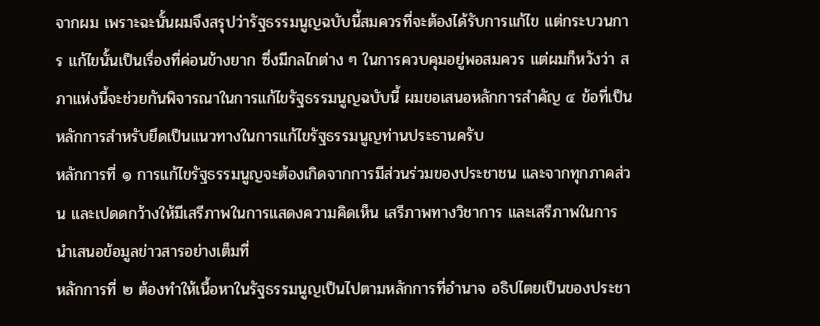จากผม เพราะฉะนั้นผมจึงสรุปว่ารัฐธรรมนูญฉบับนี้สมควรที่จะต้องได้รับการแก้ไข แต่กระบวนการ แก้ไขนั้นเป็นเรื่องที่ค่อนข้างยาก ซึ่งมีกลไกต่าง ๆ ในการควบคุมอยู่พอสมควร แต่ผมก็หวังว่า สภาแห่งนี้จะช่วยกันพิจารณาในการแก้ไขรัฐธรรมนูญฉบับนี้ ผมขอเสนอหลักการสำคัญ ๔ ข้อที่เป็นหลักการสำหรับยึดเป็นแนวทางในการแก้ไขรัฐธรรมนูญท่านประธานครับ
หลักการที่ ๑ การแก้ไขรัฐธรรมนูญจะต้องเกิดจากการมีส่วนร่วมของประชาชน และจากทุกภาคส่วน และเปดดกว้างให้มีเสรีภาพในการแสดงความคิดเห็น เสรีภาพทางวิชาการ และเสรีภาพในการนำเสนอข้อมูลข่าวสารอย่างเต็มที่
หลักการที่ ๒ ต้องทำให้เนื้อหาในรัฐธรรมนูญเป็นไปตามหลักการที่อำนาจ อธิปไตยเป็นของประชา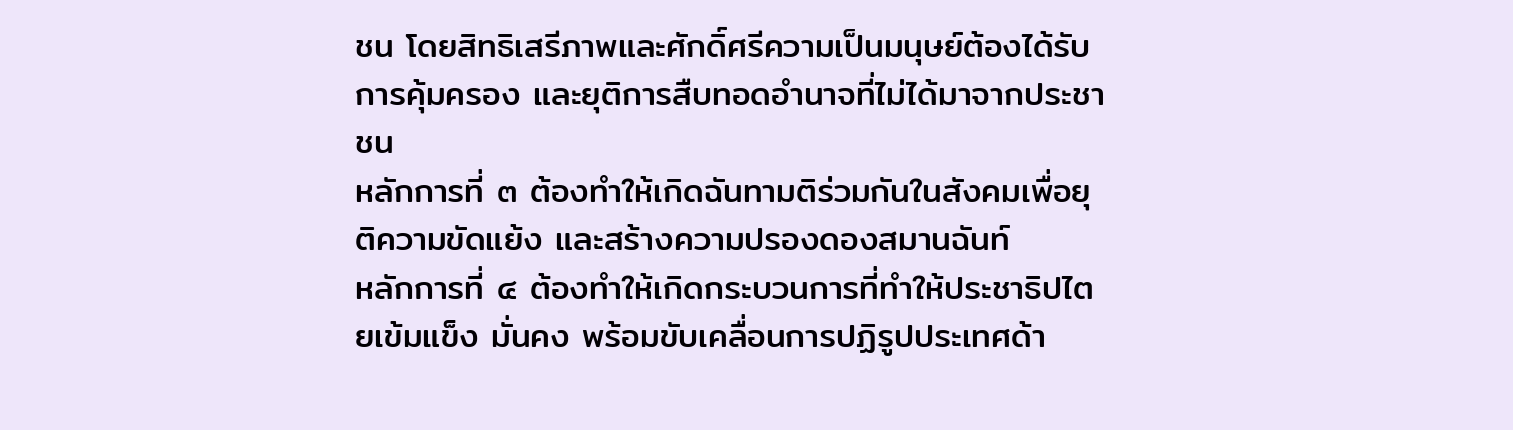ชน โดยสิทธิเสรีภาพและศักดิ์ศรีความเป็นมนุษย์ต้องได้รับการคุ้มครอง และยุติการสืบทอดอำนาจที่ไม่ได้มาจากประชาชน
หลักการที่ ๓ ต้องทำให้เกิดฉันทามติร่วมกันในสังคมเพื่อยุติความขัดแย้ง และสร้างความปรองดองสมานฉันท์
หลักการที่ ๔ ต้องทำให้เกิดกระบวนการที่ทำให้ประชาธิปไตยเข้มแข็ง มั่นคง พร้อมขับเคลื่อนการปฏิรูปประเทศด้า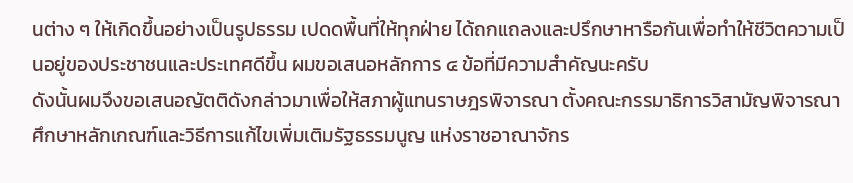นต่าง ๆ ให้เกิดขึ้นอย่างเป็นรูปธรรม เปดดพื้นที่ให้ทุกฝ่าย ได้ถกแถลงและปรึกษาหารือกันเพื่อทำให้ชีวิตความเป็นอยู่ของประชาชนและประเทศดีขึ้น ผมขอเสนอหลักการ ๔ ข้อที่มีความสำคัญนะครับ
ดังนั้นผมจึงขอเสนอญัตติดังกล่าวมาเพื่อให้สภาผู้แทนราษฎรพิจารณา ตั้งคณะกรรมาธิการวิสามัญพิจารณาศึกษาหลักเกณฑ์และวิธีการแก้ไขเพิ่มเติมรัฐธรรมนูญ แห่งราชอาณาจักร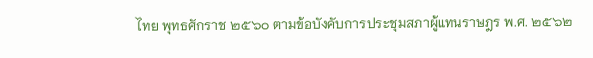ไทย พุทธศักราช ๒๕๖๐ ตามข้อบังคับการประชุมสภาผู้แทนราษฎร พ.ศ. ๒๕๖๒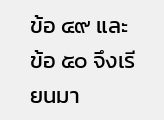ข้อ ๔๙ และข้อ ๕๐ จึงเรียนมา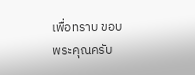เพื่อทราบ ขอบพระคุณครับ